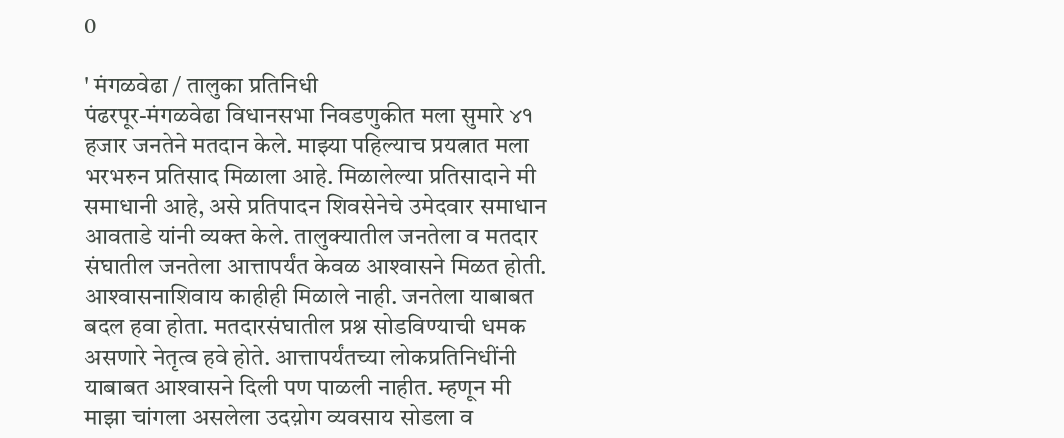0

' मंगळवेढा / तालुका प्रतिनिधी
पंढरपूर-मंगळवेढा विधानसभा निवडणुकीत मला सुमारे ४१ हजार जनतेने मतदान केले. माझ्या पहिल्याच प्रयत्नात मला भरभरुन प्रतिसाद मिळाला आहे. मिळालेल्या प्रतिसादाने मी समाधानी आहे, असे प्रतिपादन शिवसेनेचे उमेदवार समाधान आवताडे यांनी व्यक्त केले. तालुक्यातील जनतेला व मतदार संघातील जनतेला आत्तापर्यंत केवळ आश्‍वासने मिळत होती. आश्‍वासनाशिवाय काहीही मिळाले नाही. जनतेला याबाबत बदल हवा होता. मतदारसंघातील प्रश्न सोडविण्याची धमक असणारे नेतृत्व हवे होते. आत्तापर्यंतच्या लोकप्रतिनिधींनी याबाबत आश्‍वासने दिली पण पाळली नाहीत. म्हणून मी माझा चांगला असलेला उदय़ोग व्यवसाय सोडला व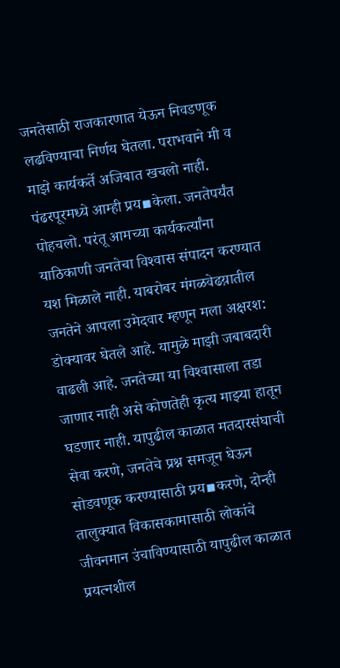जनतेसाठी राजकारणात येऊन निवडणूक लढविण्याचा निर्णय घेतला. पराभवाने मी व माझे कार्यकर्ते अजिबात खचलो नाही. पंढरपूरमध्ये आम्ही प्रय▪केला. जनतेपर्यंत पोहचलो. परंतू आमच्या कार्यकर्त्यांना याठिकाणी जनतेचा विश्‍वास संपादन करण्यात यश मिळाले नाही. याबरोबर मंगळवेढय़ातील जनतेने आपला उमेदवार म्हणून मला अक्षरश: डोक्यावर घेतले आहे. यामुळे माझी जबाबदारी वाढली आहे. जनतेच्या या विश्‍वासाला तडा जाणार नाही असे कोणतेही कृत्य माझ्या हातून घडणार नाही. यापुढील काळात मतदारसंघाची सेवा करणे, जनतेचे प्रश्न समजून घेऊन सोडवणूक करण्यासाठी प्रय▪करणे, दोन्ही तालुक्यात विकासकामासाठी लोकांचे जीवनमान उंचाविण्यासाठी यापुढील काळात प्रयत्नशील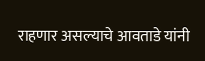राहणार असल्याचे आवताडे यांनी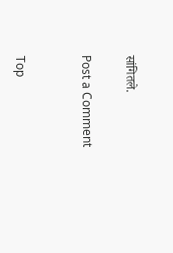सांगितले.

Post a Comment


Top